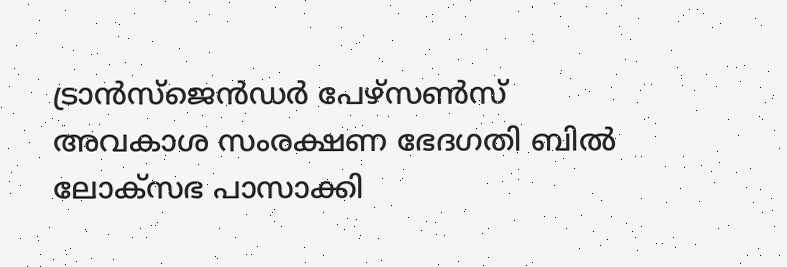ട്രാൻസ്ജെൻഡർ പേഴ്സൺസ് അവകാശ സംരക്ഷണ ഭേദഗതി ബിൽ ലോക്സഭ പാസാക്കി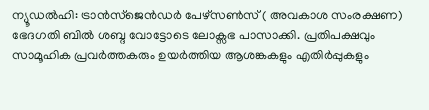ന്യൂഡൽഹി: ട്രാൻസ്ജെൻഡർ പേഴ്സൺസ് ( അവകാശ സംരക്ഷണ) ഭേദഗതി ബിൽ ശബ്ദ വോട്ടോടെ ലോക്സഭ പാസാക്കി. പ്രതിപക്ഷവും സാമൂഹിക പ്രവർത്തകരും ഉയർത്തിയ ആശങ്കകളും എതിർപ്പുകളും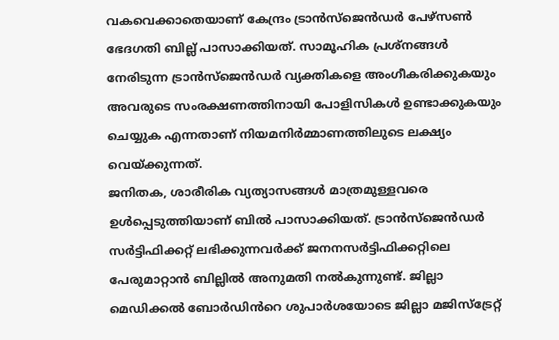വകവെക്കാതെയാണ് കേന്ദ്രം ട്രാൻസ്ജെൻഡർ പേഴ്സൺ ഭേദഗതി ബില്ല് പാസാക്കിയത്. സാമൂഹിക പ്രശ്നങ്ങൾ നേരിടുന്ന ട്രാൻസ്ജെൻഡർ വ്യക്തികളെ അംഗീകരിക്കുകയും അവരുടെ സംരക്ഷണത്തിനായി പോളിസികൾ ഉണ്ടാക്കുകയും ചെയ്യുക എന്നതാണ് നിയമനിർമ്മാണത്തിലുടെ ലക്ഷ്യം വെയ്ക്കുന്നത്.
ജനിതക, ശാരീരിക വ്യത്യാസങ്ങൾ മാത്രമുള്ളവരെ ഉൾപ്പെടുത്തിയാണ് ബിൽ പാസാക്കിയത്. ട്രാൻസ്ജെൻഡർ സർട്ടിഫിക്കറ്റ് ലഭിക്കുന്നവർക്ക് ജനനസർട്ടിഫിക്കറ്റിലെ പേരുമാറ്റാൻ ബില്ലിൽ അനുമതി നൽകുന്നുണ്ട്. ജില്ലാ മെഡിക്കൽ ബോർഡിൻറെ ശുപാർശയോടെ ജില്ലാ മജിസ്ട്രേറ്റ്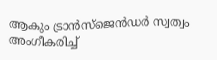ആകും ട്രാൻസ്ജെൻഡർ സ്വത്വം അംഗീകരിച്ച്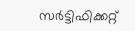സർട്ടിഫിക്കറ്റ്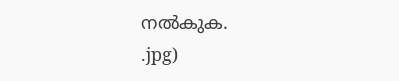നൽകുക.
.jpg)